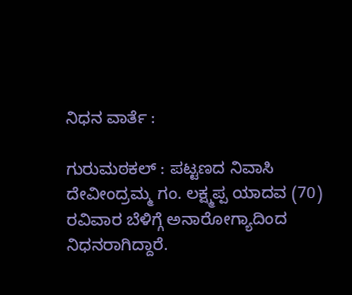ನಿಧನ ವಾರ್ತೆ :

ಗುರುಮಠಕಲ್ : ಪಟ್ಟಣದ ನಿವಾಸಿ ದೇವೀಂದ್ರಮ್ಮ ಗಂ. ಲಕ್ಷ್ಮಪ್ಪ ಯಾದವ (70) ರವಿವಾರ ಬೆಳಿಗ್ಗೆ ಅನಾರೋಗ್ಯಾದಿಂದ ನಿಧನರಾಗಿದ್ದಾರೆ.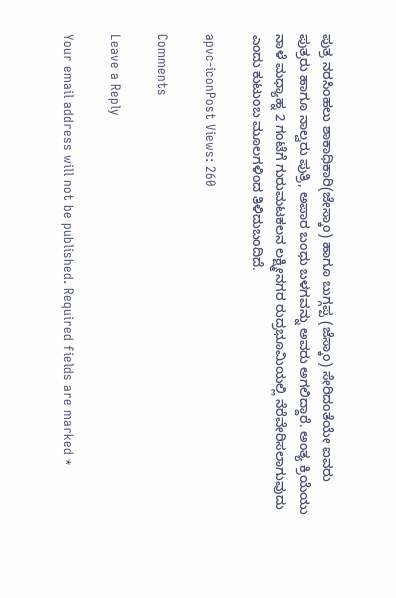ಪುತ್ರ ನರಸಿಂಹಲು ಶಾಕಾಧಿಕಾರಿ(ಜೇಸ್ಕಾಂ) ಹಾಗೂ ಬುಗ್ಗಪ್ಪ (ಜೆಸ್ಕಾಂ) ಸೇರಿದಂತೆಯೇ ಐವರು ಪುತ್ರರು ಹಾಗೂ ನಾಲ್ವರು ಪುತ್ರಿ, ಅಪಾರ ಬಂಧು ಬಳಗವನ್ನು ಅವರು ಅಗಲಿದ್ದಾರೆ. ಅಂತ್ಯ ಕ್ರಿಯೆಯು ನಾಳೆ ಮಧ್ಯಾಹ್ನ 2 ಗಂಟೆಗೆ ಗುರುಮಟಕಲನ ಲಕ್ಷ್ಮೀನಗರ ರುದ್ರಭೂಮಿಯಲ್ಲಿ ನೆರೆವೇರಿಸಲಾಗುವುದು ಎಂದು ಕುಟುಂಬ ಮೂಲಗಳಿಂದ ತಿಳಿದುಬಂದಿದೆ.

apvc-iconPost Views: 260

Comments

Leave a Reply

Your email address will not be published. Required fields are marked *